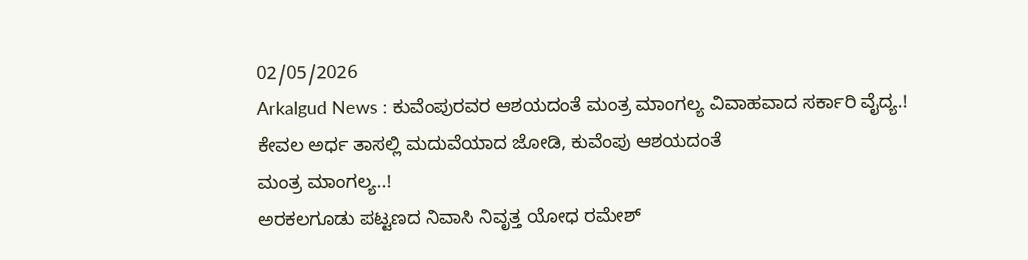02/05/2026
Arkalgud News : ಕುವೆಂಪುರವರ ಆಶಯದಂತೆ ಮಂತ್ರ ಮಾಂಗಲ್ಯ ವಿವಾಹವಾದ ಸರ್ಕಾರಿ ವೈದ್ಯ.!
ಕೇವಲ ಅರ್ಧ ತಾಸಲ್ಲಿ ಮದುವೆಯಾದ ಜೋಡಿ, ಕುವೆಂಪು ಆಶಯದಂತೆ
ಮಂತ್ರ ಮಾಂಗಲ್ಯ..!
ಅರಕಲಗೂಡು ಪಟ್ಟಣದ ನಿವಾಸಿ ನಿವೃತ್ತ ಯೋಧ ರಮೇಶ್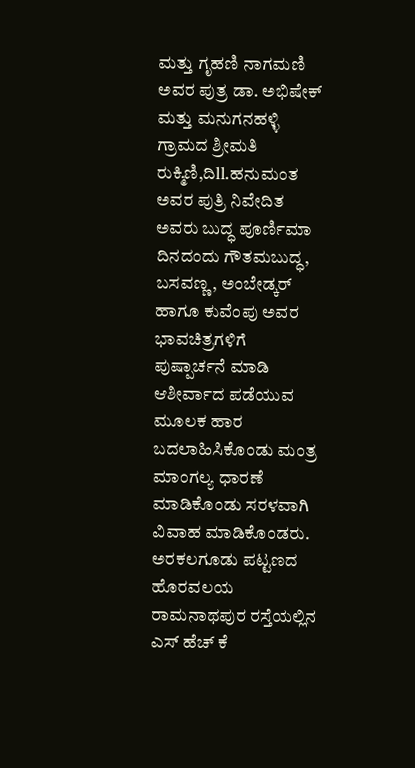ಮತ್ತು ಗೃಹಣಿ ನಾಗಮಣಿ ಅವರ ಪುತ್ರ ಡಾ. ಅಭಿಷೇಕ್ ಮತ್ತು ಮನುಗನಹಳ್ಳಿ ಗ್ರಾಮದ ಶ್ರೀಮತಿ ರುಕ್ಮಿಣಿ,ದಿll.ಹನುಮಂತ ಅವರ ಪುತ್ರಿ ನಿವೇದಿತ ಅವರು ಬುದ್ಧ ಪೂರ್ಣಿಮಾ ದಿನದಂದು ಗೌತಮಬುದ್ಧ, ಬಸವಣ್ಣ, ಅಂಬೇಡ್ಕರ್ ಹಾಗೂ ಕುವೆಂಪು ಅವರ ಭಾವಚಿತ್ರಗಳಿಗೆ ಪುಷ್ಪಾರ್ಚನೆ ಮಾಡಿ ಆಶೀರ್ವಾದ ಪಡೆಯುವ ಮೂಲಕ ಹಾರ ಬದಲಾಹಿಸಿಕೊಂಡು ಮಂತ್ರ ಮಾಂಗಲ್ಯ ಧಾರಣೆ ಮಾಡಿಕೊಂಡು ಸರಳವಾಗಿ ವಿವಾಹ ಮಾಡಿಕೊಂಡರು.
ಅರಕಲಗೂಡು ಪಟ್ಟಣದ ಹೊರವಲಯ ರಾಮನಾಥಪುರ ರಸ್ತೆಯಲ್ಲಿನ ಎಸ್ ಹೆಚ್ ಕೆ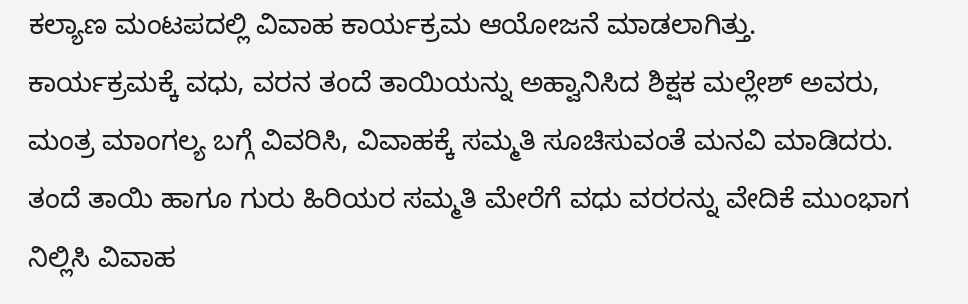ಕಲ್ಯಾಣ ಮಂಟಪದಲ್ಲಿ ವಿವಾಹ ಕಾರ್ಯಕ್ರಮ ಆಯೋಜನೆ ಮಾಡಲಾಗಿತ್ತು.
ಕಾರ್ಯಕ್ರಮಕ್ಕೆ ವಧು, ವರನ ತಂದೆ ತಾಯಿಯನ್ನು ಅಹ್ವಾನಿಸಿದ ಶಿಕ್ಷಕ ಮಲ್ಲೇಶ್ ಅವರು, ಮಂತ್ರ ಮಾಂಗಲ್ಯ ಬಗ್ಗೆ ವಿವರಿಸಿ, ವಿವಾಹಕ್ಕೆ ಸಮ್ಮತಿ ಸೂಚಿಸುವಂತೆ ಮನವಿ ಮಾಡಿದರು.
ತಂದೆ ತಾಯಿ ಹಾಗೂ ಗುರು ಹಿರಿಯರ ಸಮ್ಮತಿ ಮೇರೆಗೆ ವಧು ವರರನ್ನು ವೇದಿಕೆ ಮುಂಭಾಗ ನಿಲ್ಲಿಸಿ ವಿವಾಹ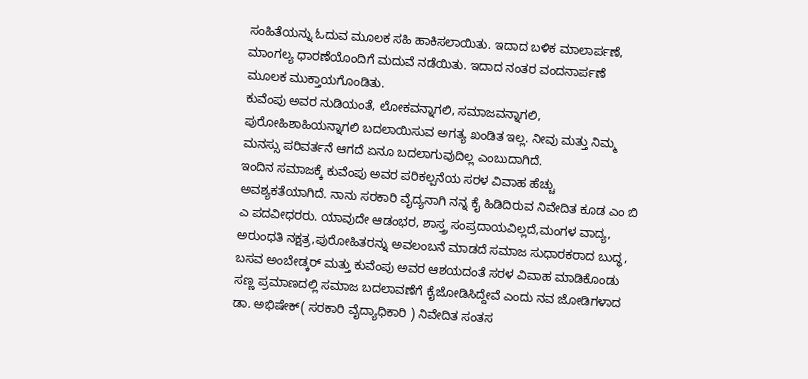ಸಂಹಿತೆಯನ್ನು ಓದುವ ಮೂಲಕ ಸಹಿ ಹಾಕಿಸಲಾಯಿತು. ಇದಾದ ಬಳಿಕ ಮಾಲಾರ್ಪಣೆ, ಮಾಂಗಲ್ಯ ಧಾರಣೆಯೊಂದಿಗೆ ಮದುವೆ ನಡೆಯಿತು. ಇದಾದ ನಂತರ ವಂದನಾರ್ಪಣೆ ಮೂಲಕ ಮುಕ್ತಾಯಗೊಂಡಿತು.
ಕುವೆಂಪು ಅವರ ನುಡಿಯಂತೆ, ಲೋಕವನ್ನಾಗಲಿ, ಸಮಾಜವನ್ನಾಗಲಿ, ಪುರೋಹಿಶಾಹಿಯನ್ನಾಗಲಿ ಬದಲಾಯಿಸುವ ಅಗತ್ಯ ಖಂಡಿತ ಇಲ್ಲ. ನೀವು ಮತ್ತು ನಿಮ್ಮ ಮನಸ್ಸು ಪರಿವರ್ತನೆ ಆಗದೆ ಏನೂ ಬದಲಾಗುವುದಿಲ್ಲ ಎಂಬುದಾಗಿದೆ.
ಇಂದಿನ ಸಮಾಜಕ್ಕೆ ಕುವೆಂಪು ಅವರ ಪರಿಕಲ್ಪನೆಯ ಸರಳ ವಿವಾಹ ಹೆಚ್ಚು ಅವಶ್ಯಕತೆಯಾಗಿದೆ. ನಾನು ಸರಕಾರಿ ವೈದ್ಯನಾಗಿ ನನ್ನ ಕೈ ಹಿಡಿದಿರುವ ನಿವೇದಿತ ಕೂಡ ಎಂ ಬಿ ಎ ಪದವೀಧರರು. ಯಾವುದೇ ಆಡಂಭರ, ಶಾಸ್ತ್ರ ಸಂಪ್ರದಾಯವಿಲ್ಲದೆ,ಮಂಗಳ ವಾದ್ಯ, ಅರುಂಧತಿ ನಕ್ಷತ್ರ,ಪುರೋಹಿತರನ್ನು ಅವಲಂಬನೆ ಮಾಡದೆ ಸಮಾಜ ಸುಧಾರಕರಾದ ಬುದ್ಧ, ಬಸವ ಅಂಬೇಡ್ಕರ್ ಮತ್ತು ಕುವೆಂಪು ಅವರ ಆಶಯದಂತೆ ಸರಳ ವಿವಾಹ ಮಾಡಿಕೊಂಡು ಸಣ್ಣ ಪ್ರಮಾಣದಲ್ಲಿ ಸಮಾಜ ಬದಲಾವಣೆಗೆ ಕೈಜೋಡಿಸಿದ್ದೇವೆ ಎಂದು ನವ ಜೋಡಿಗಳಾದ ಡಾ. ಅಭಿಷೇಕ್( ಸರಕಾರಿ ವೈದ್ಯಾಧಿಕಾರಿ ) ನಿವೇದಿತ ಸಂತಸ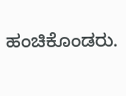ಹಂಚಿಕೊಂಡರು.